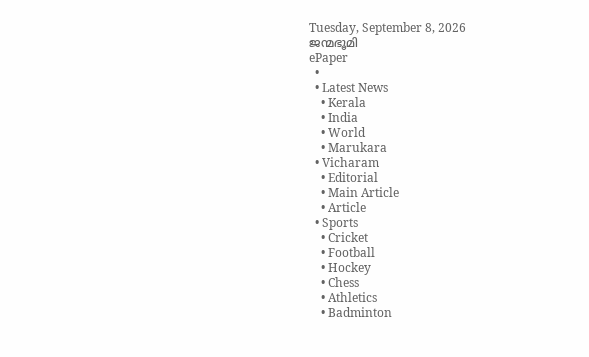Tuesday, September 8, 2026
ജന്മഭൂമി
ePaper
  •
  • Latest News
    • Kerala
    • India
    • World
    • Marukara
  • Vicharam
    • Editorial
    • Main Article
    • Article
  • Sports
    • Cricket
    • Football
    • Hockey
    • Chess
    • Athletics
    • Badminton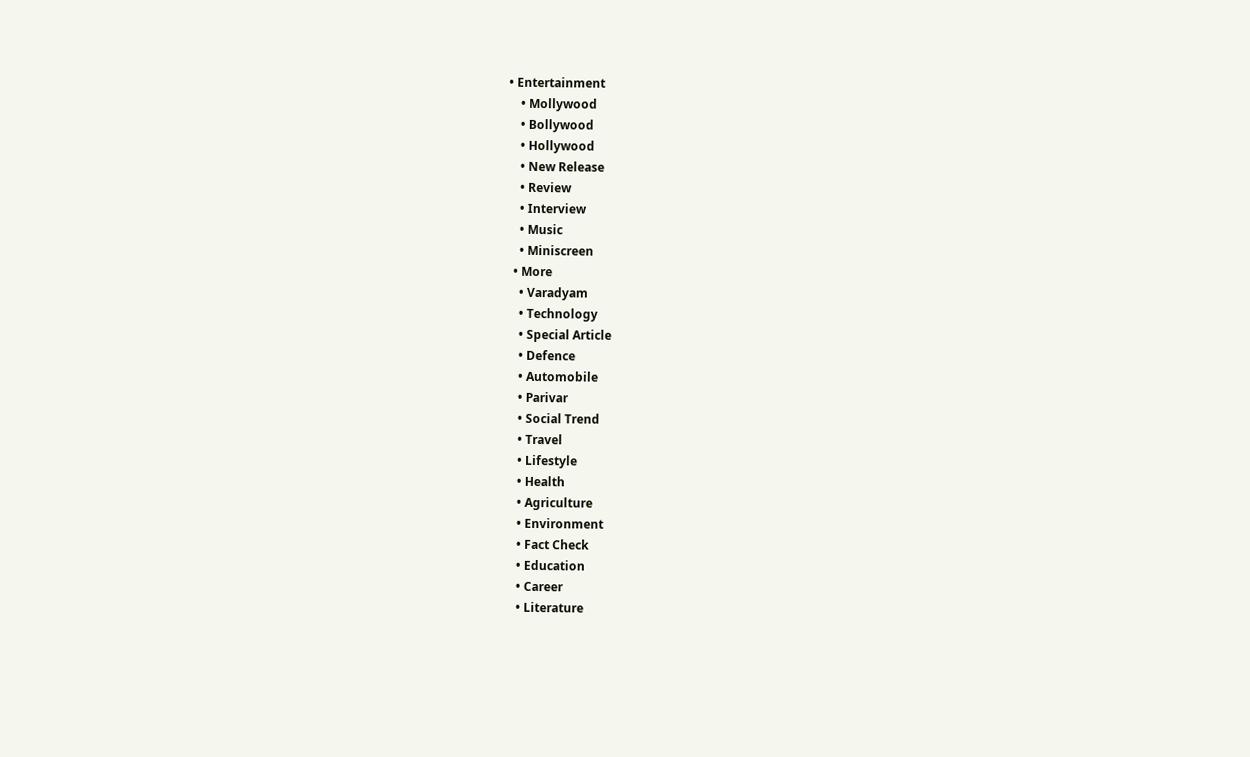• Entertainment
    • Mollywood
    • Bollywood
    • Hollywood
    • New Release
    • Review
    • Interview
    • Music
    • Miniscreen
  • More
    • Varadyam
    • Technology
    • Special Article
    • Defence
    • Automobile
    • Parivar
    • Social Trend
    • Travel
    • Lifestyle
    • Health
    • Agriculture
    • Environment
    • Fact Check
    • Education
    • Career
    • Literature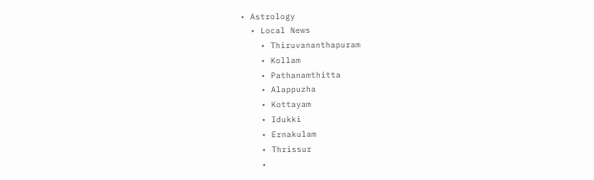• Astrology
  • Local News
    • Thiruvananthapuram
    • Kollam
    • Pathanamthitta
    • Alappuzha
    • Kottayam
    • Idukki
    • Ernakulam
    • Thrissur
    •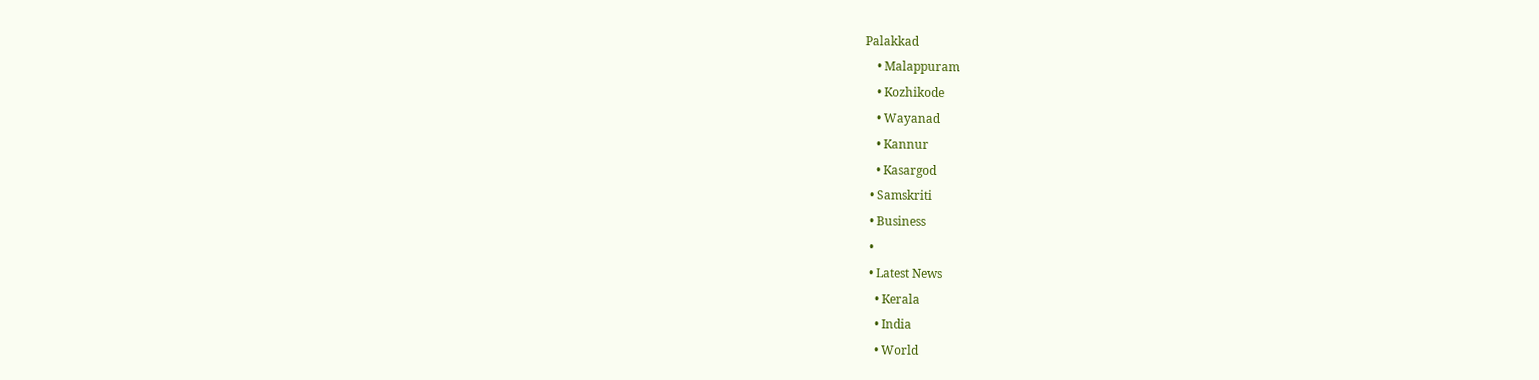Palakkad
    • Malappuram
    • Kozhikode
    • Wayanad
    • Kannur
    • Kasargod
  • Samskriti
  • Business
  •
  • Latest News
    • Kerala
    • India
    • World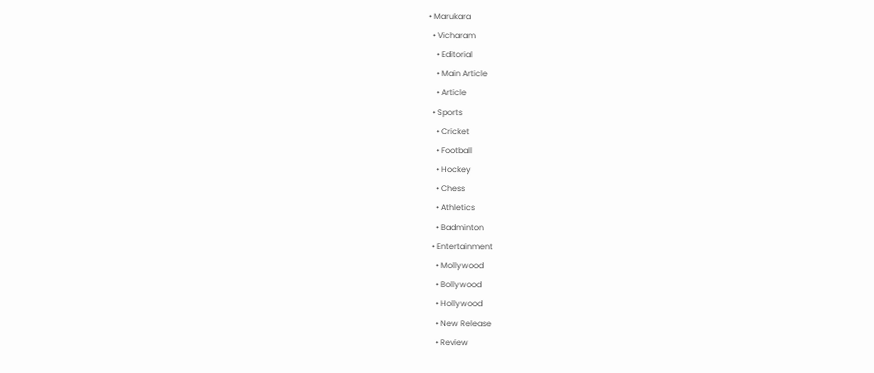• Marukara
  • Vicharam
    • Editorial
    • Main Article
    • Article
  • Sports
    • Cricket
    • Football
    • Hockey
    • Chess
    • Athletics
    • Badminton
  • Entertainment
    • Mollywood
    • Bollywood
    • Hollywood
    • New Release
    • Review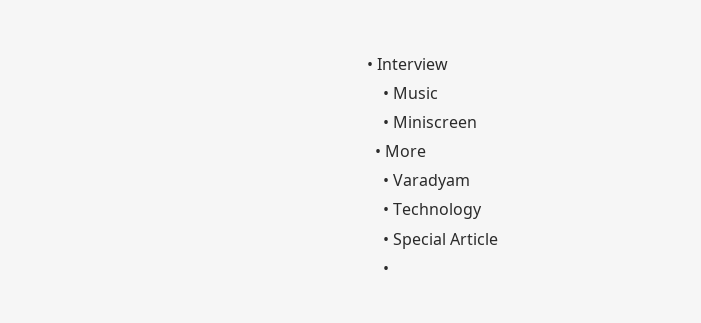• Interview
    • Music
    • Miniscreen
  • More
    • Varadyam
    • Technology
    • Special Article
    •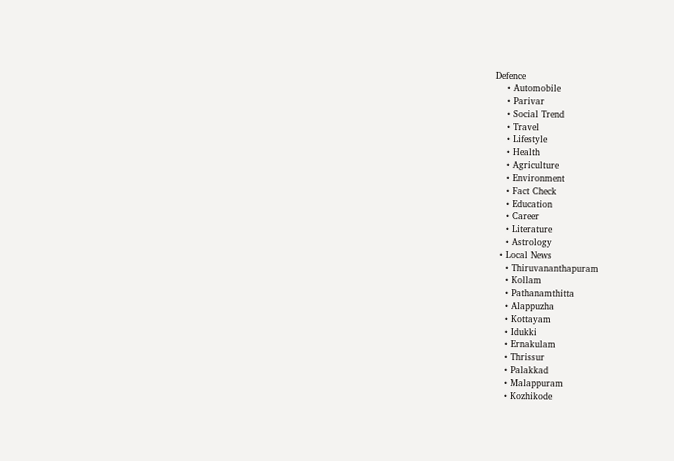Defence
    • Automobile
    • Parivar
    • Social Trend
    • Travel
    • Lifestyle
    • Health
    • Agriculture
    • Environment
    • Fact Check
    • Education
    • Career
    • Literature
    • Astrology
  • Local News
    • Thiruvananthapuram
    • Kollam
    • Pathanamthitta
    • Alappuzha
    • Kottayam
    • Idukki
    • Ernakulam
    • Thrissur
    • Palakkad
    • Malappuram
    • Kozhikode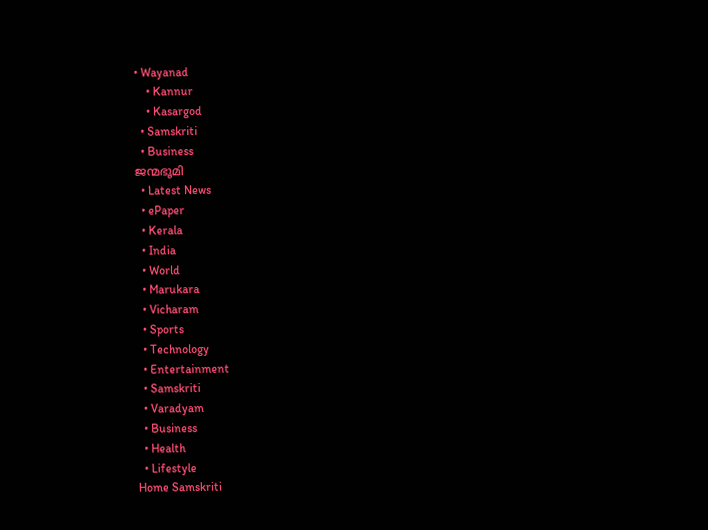• Wayanad
    • Kannur
    • Kasargod
  • Samskriti
  • Business
ജന്മഭൂമി
  • Latest News
  • ePaper
  • Kerala
  • India
  • World
  • Marukara
  • Vicharam
  • Sports
  • Technology
  • Entertainment
  • Samskriti
  • Varadyam
  • Business
  • Health
  • Lifestyle
Home Samskriti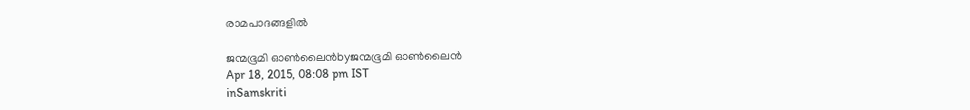രാമപാദങ്ങളില്‍

ജന്മഭൂമി ഓണ്‍ലൈന്‍byജന്മഭൂമി ഓണ്‍ലൈന്‍
Apr 18, 2015, 08:08 pm IST
inSamskriti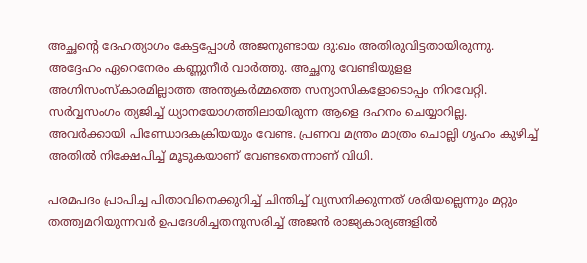അച്ഛന്റെ ദേഹത്യാഗം കേട്ടപ്പോള്‍ അജനുണ്ടായ ദു:ഖം അതിരുവിട്ടതായിരുന്നു. അദ്ദേഹം ഏറെനേരം കണ്ണുനീര്‍ വാര്‍ത്തു. അച്ഛനു വേണ്ടിയുളള അഗ്നിസംസ്‌കാരമില്ലാത്ത അന്ത്യകര്‍മ്മത്തെ സന്യാസികളോടൊപ്പം നിറവേറ്റി. സര്‍വ്വസംഗം ത്യജിച്ച് ധ്യാനയോഗത്തിലായിരുന്ന ആളെ ദഹനം ചെയ്യാറില്ല. അവര്‍ക്കായി പിണ്ഡോദകക്രിയയും വേണ്ട. പ്രണവ മന്ത്രം മാത്രം ചൊല്ലി ഗൃഹം കുഴിച്ച് അതില്‍ നിക്ഷേപിച്ച് മൂടുകയാണ് വേണ്ടതെന്നാണ് വിധി.

പരമപദം പ്രാപിച്ച പിതാവിനെക്കുറിച്ച് ചിന്തിച്ച് വ്യസനിക്കുന്നത് ശരിയല്ലെന്നും മറ്റും തത്ത്വമറിയുന്നവര്‍ ഉപദേശിച്ചതനുസരിച്ച് അജന്‍ രാജ്യകാര്യങ്ങളില്‍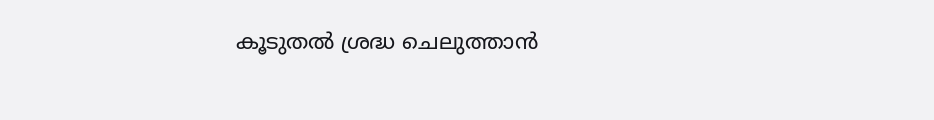കൂടുതല്‍ ശ്രദ്ധ ചെലുത്താന്‍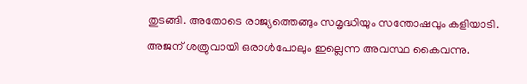തുടങ്ങി. അതോടെ രാജ്യത്തെങ്ങും സമൃദ്ധിയും സന്തോഷവും കളിയാടി. അജന് ശത്രുവായി ഒരാള്‍പോലും ഇല്ലെന്ന അവസ്ഥ കൈവന്നു.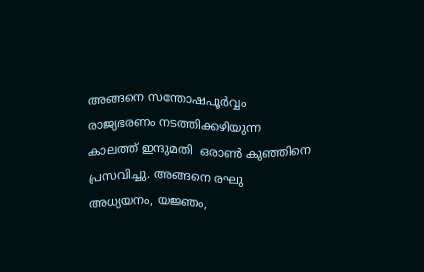അങ്ങനെ സന്തോഷപൂര്‍വ്വം രാജ്യഭരണം നടത്തിക്കഴിയുന്ന കാലത്ത് ഇന്ദുമതി  ഒരാണ്‍ കുഞ്ഞിനെ പ്രസവിച്ചു. അങ്ങനെ രഘു അധ്യയനം, യജ്ഞം,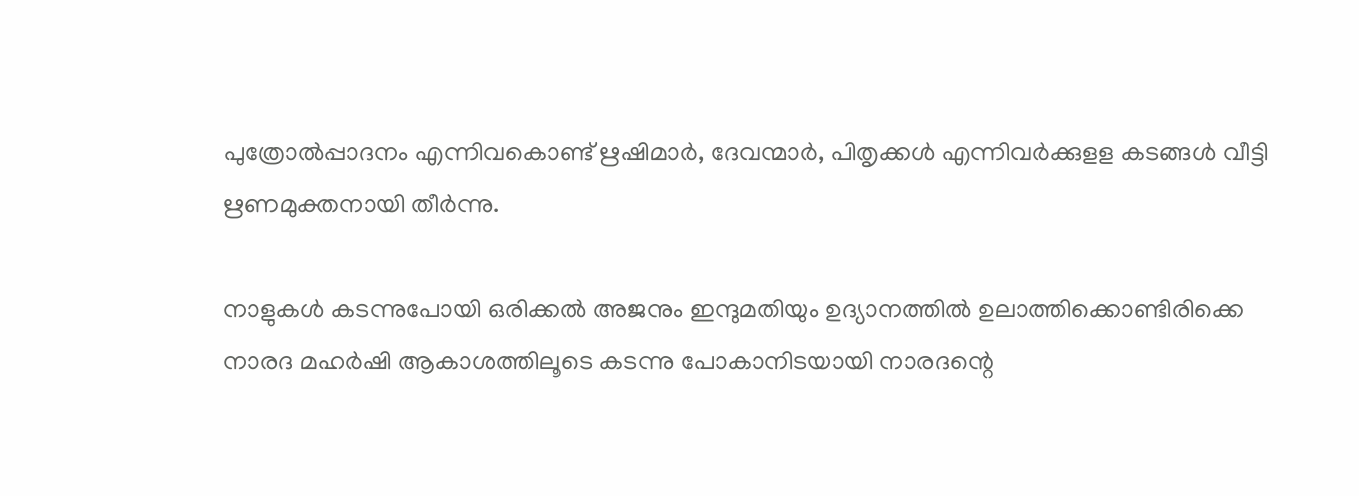പുത്രോല്‍പ്പാദനം എന്നിവകൊണ്ട് ഋഷിമാര്‍, ദേവന്മാര്‍, പിതൃക്കള്‍ എന്നിവര്‍ക്കുളള കടങ്ങള്‍ വീട്ടി ഋണമുക്തനായി തീര്‍ന്നു.

നാളുകള്‍ കടന്നുപോയി ഒരിക്കല്‍ അജനും ഇന്ദുമതിയും ഉദ്യാനത്തില്‍ ഉലാത്തിക്കൊണ്ടിരിക്കെ നാരദ മഹര്‍ഷി ആകാശത്തിലൂടെ കടന്നു പോകാനിടയായി നാരദന്റെ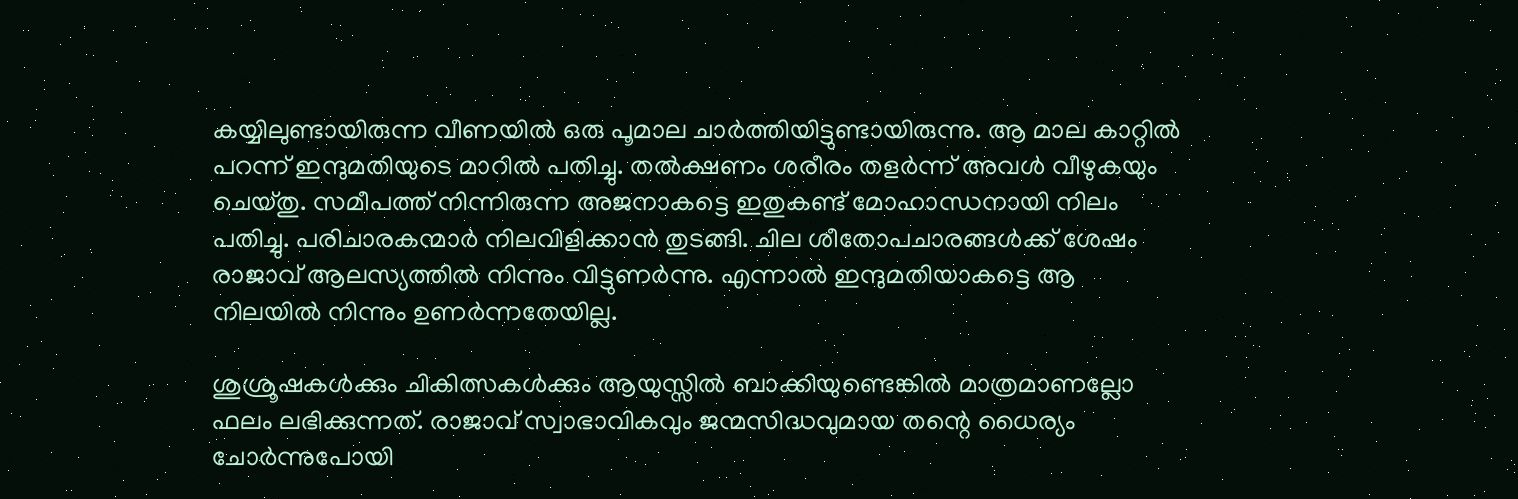കയ്യിലുണ്ടായിരുന്ന വീണയില്‍ ഒരു പൂമാല ചാര്‍ത്തിയിട്ടുണ്ടായിരുന്നു. ആ മാല കാറ്റില്‍ പറന്ന് ഇന്ദുമതിയുടെ മാറില്‍ പതിച്ചു. തല്‍ക്ഷണം ശരീരം തളര്‍ന്ന് അവള്‍ വീഴുകയും ചെയ്തു. സമീപത്ത് നിന്നിരുന്ന അജനാകട്ടെ ഇതുകണ്ട് മോഹാന്ധനായി നിലം പതിച്ചു. പരിചാരകന്മാര്‍ നിലവിളിക്കാന്‍ തുടങ്ങി. ചില ശീതോപചാരങ്ങള്‍ക്ക് ശേഷം രാജാവ് ആലസ്യത്തില്‍ നിന്നും വിട്ടുണര്‍ന്നു. എന്നാല്‍ ഇന്ദുമതിയാകട്ടെ ആ നിലയില്‍ നിന്നും ഉണര്‍ന്നതേയില്ല.

ശുശ്രൂഷകള്‍ക്കും ചികിത്സകള്‍ക്കും ആയുസ്സില്‍ ബാക്കിയുണ്ടെങ്കില്‍ മാത്രമാണല്ലോ ഫലം ലഭിക്കുന്നത്. രാജാവ് സ്വാഭാവികവും ജന്മസിദ്ധവുമായ തന്റെ ധൈര്യം ചോര്‍ന്നുപോയി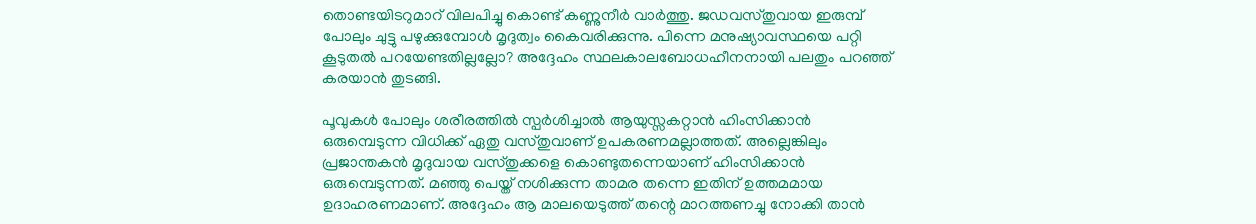തൊണ്ടയിടറുമാറ് വിലപിച്ചു കൊണ്ട് കണ്ണുനീര്‍ വാര്‍ത്തു. ജഡവസ്തുവായ ഇരുമ്പ് പോലും ചുട്ടു പഴുക്കുമ്പോള്‍ മൃദുത്വം കൈവരിക്കുന്നു. പിന്നെ മനുഷ്യാവസ്ഥയെ പറ്റി കൂടുതല്‍ പറയേണ്ടതില്ലല്ലോ? അദ്ദേഹം സ്ഥലകാലബോധഹീനനായി പലതും പറഞ്ഞ് കരയാന്‍ തുടങ്ങി.

പൂവുകള്‍ പോലും ശരീരത്തില്‍ സ്പര്‍ശിച്ചാല്‍ ആയുസ്സകറ്റാന്‍ ഹിംസിക്കാന്‍ ഒരുമ്പെടുന്ന വിധിക്ക് ഏതു വസ്തുവാണ് ഉപകരണമല്ലാത്തത്. അല്ലെങ്കിലും പ്രജാന്തകന്‍ മൃദുവായ വസ്തുക്കളെ കൊണ്ടുതന്നെയാണ് ഹിംസിക്കാന്‍ ഒരുമ്പെടുന്നത്. മഞ്ഞു പെയ്ത് നശിക്കുന്ന താമര തന്നെ ഇതിന് ഉത്തമമായ ഉദാഹരണമാണ്. അദ്ദേഹം ആ മാലയെടുത്ത് തന്റെ മാറത്തണച്ചു നോക്കി താന്‍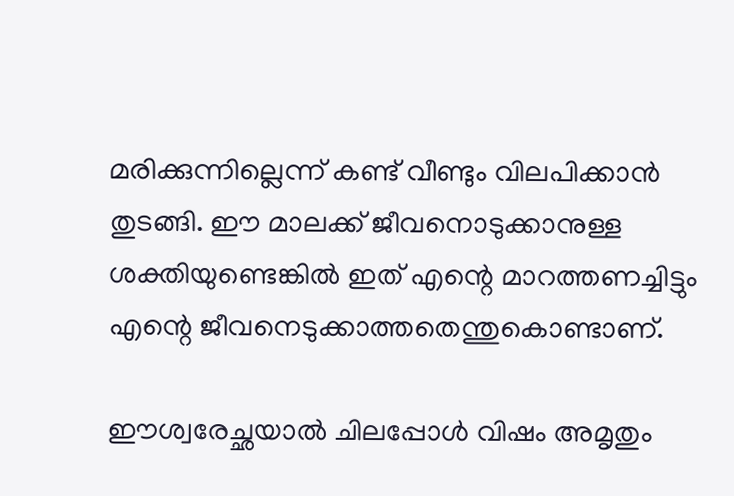മരിക്കുന്നില്ലെന്ന് കണ്ട് വീണ്ടും വിലപിക്കാന്‍ തുടങ്ങി. ഈ മാലക്ക് ജീവനൊടുക്കാനുള്ള  ശക്തിയുണ്ടെങ്കില്‍ ഇത് എന്റെ മാറത്തണച്ചിട്ടും എന്റെ ജീവനെടുക്കാത്തതെന്തുകൊണ്ടാണ്.

ഈശ്വരേച്ഛയാല്‍ ചിലപ്പോള്‍ വിഷം അമൃതും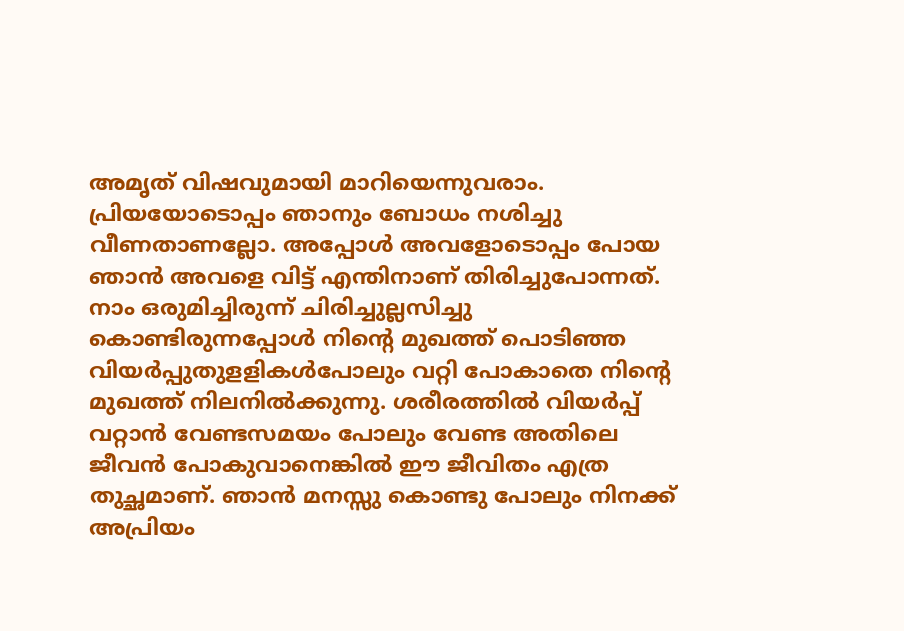അമൃത് വിഷവുമായി മാറിയെന്നുവരാം. പ്രിയയോടൊപ്പം ഞാനും ബോധം നശിച്ചു വീണതാണല്ലോ. അപ്പോള്‍ അവളോടൊപ്പം പോയ ഞാന്‍ അവളെ വിട്ട് എന്തിനാണ് തിരിച്ചുപോന്നത്. നാം ഒരുമിച്ചിരുന്ന് ചിരിച്ചുല്ലസിച്ചു കൊണ്ടിരുന്നപ്പോള്‍ നിന്റെ മുഖത്ത് പൊടിഞ്ഞ വിയര്‍പ്പുതുളളികള്‍പോലും വറ്റി പോകാതെ നിന്റെ മുഖത്ത് നിലനില്‍ക്കുന്നു. ശരീരത്തില്‍ വിയര്‍പ്പ് വറ്റാന്‍ വേണ്ടസമയം പോലും വേണ്ട അതിലെ ജീവന്‍ പോകുവാനെങ്കില്‍ ഈ ജീവിതം എത്ര തുച്ഛമാണ്. ഞാന്‍ മനസ്സു കൊണ്ടു പോലും നിനക്ക് അപ്രിയം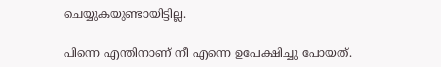ചെയ്യുകയുണ്ടായിട്ടില്ല.

പിന്നെ എന്തിനാണ് നീ എന്നെ ഉപേക്ഷിച്ചു പോയത്.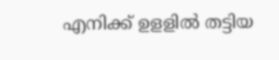എനിക്ക് ഉളളില്‍ തട്ടിയ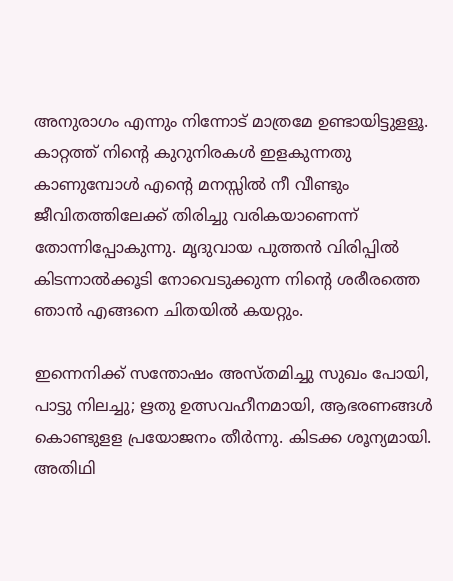അനുരാഗം എന്നും നിന്നോട് മാത്രമേ ഉണ്ടായിട്ടുളളൂ. കാറ്റത്ത് നിന്റെ കുറുനിരകള്‍ ഇളകുന്നതു കാണുമ്പോള്‍ എന്റെ മനസ്സില്‍ നീ വീണ്ടും ജീവിതത്തിലേക്ക് തിരിച്ചു വരികയാണെന്ന് തോന്നിപ്പോകുന്നു. മൃദുവായ പുത്തന്‍ വിരിപ്പില്‍ കിടന്നാല്‍ക്കൂടി നോവെടുക്കുന്ന നിന്റെ ശരീരത്തെ ഞാന്‍ എങ്ങനെ ചിതയില്‍ കയറ്റും.

ഇന്നെനിക്ക് സന്തോഷം അസ്തമിച്ചു സുഖം പോയി, പാട്ടു നിലച്ചു; ഋതു ഉത്സവഹീനമായി, ആഭരണങ്ങള്‍ കൊണ്ടുളള പ്രയോജനം തീര്‍ന്നു. കിടക്ക ശൂന്യമായി. അതിഥി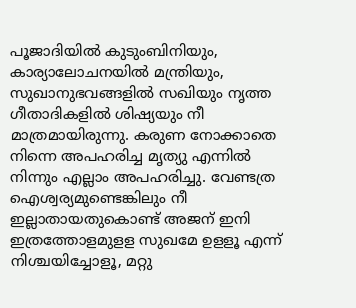പൂജാദിയില്‍ കുടുംബിനിയും, കാര്യാലോചനയില്‍ മന്ത്രിയും, സുഖാനുഭവങ്ങളില്‍ സഖിയും നൃത്ത ഗീതാദികളില്‍ ശിഷ്യയും നീ മാത്രമായിരുന്നു. കരുണ നോക്കാതെ നിന്നെ അപഹരിച്ച മൃത്യു എന്നില്‍ നിന്നും എല്ലാം അപഹരിച്ചു. വേണ്ടത്ര ഐശ്വര്യമുണ്ടെങ്കിലും നീ ഇല്ലാതായതുകൊണ്ട് അജന് ഇനി ഇത്രത്തോളമുളള സുഖമേ ഉളളൂ എന്ന് നിശ്ചയിച്ചോളൂ, മറ്റു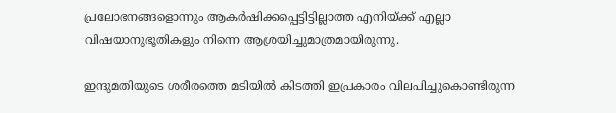പ്രലോഭനങ്ങളൊന്നും ആകര്‍ഷിക്കപ്പെട്ടിട്ടില്ലാത്ത എനിയ്‌ക്ക് എല്ലാ വിഷയാനുഭൂതികളും നിന്നെ ആശ്രയിച്ചുമാത്രമായിരുന്നു.

ഇന്ദുമതിയുടെ ശരീരത്തെ മടിയില്‍ കിടത്തി ഇപ്രകാരം വിലപിച്ചുകൊണ്ടിരുന്ന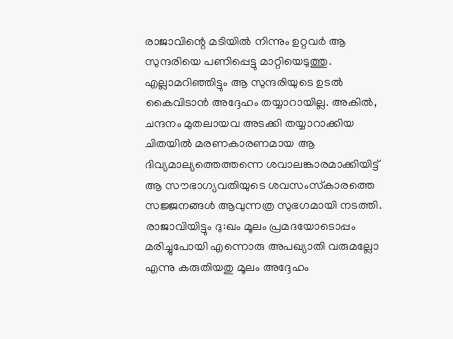രാജാവിന്റെ മടിയില്‍ നിന്നും ഉറ്റവര്‍ ആ സുന്ദരിയെ പണിപ്പെട്ടു മാറ്റിയെടുത്തു. എല്ലാമറിഞ്ഞിട്ടും ആ സുന്ദരിയുടെ ഉടല്‍ കൈവിടാന്‍ അദ്ദേഹം തയ്യാറായില്ല. അകില്‍, ചന്ദനം മുതലായവ അടക്കി തയ്യാറാക്കിയ  ചിതയില്‍ മരണകാരണമായ ആ ദിവ്യമാല്യത്തെത്തന്നെ ശവാലങ്കാരമാക്കിയിട്ട് ആ സൗഭാഗ്യവതിയുടെ ശവസംസ്‌കാരത്തെ സജ്ജനങ്ങള്‍ ആവുന്നത്ര സുഭഗമായി നടത്തി. രാജാവിയിട്ടും ദു:ഖം മൂലം പ്രമദയോടൊപ്പം മരിച്ചുപോയി എന്നൊരു അപഖ്യാതി വരുമല്ലോ എന്നു കരുതിയതു മൂലം അദ്ദേഹം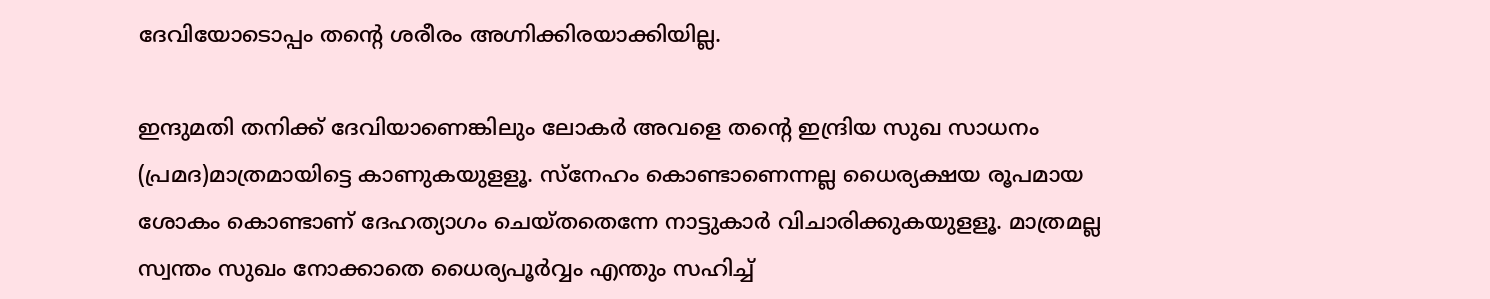ദേവിയോടൊപ്പം തന്റെ ശരീരം അഗ്നിക്കിരയാക്കിയില്ല.

ഇന്ദുമതി തനിക്ക് ദേവിയാണെങ്കിലും ലോകര്‍ അവളെ തന്റെ ഇന്ദ്രിയ സുഖ സാധനം (പ്രമദ)മാത്രമായിട്ടെ കാണുകയുളളൂ. സ്‌നേഹം കൊണ്ടാണെന്നല്ല ധൈര്യക്ഷയ രൂപമായ ശോകം കൊണ്ടാണ് ദേഹത്യാഗം ചെയ്തതെന്നേ നാട്ടുകാര്‍ വിചാരിക്കുകയുളളൂ. മാത്രമല്ല സ്വന്തം സുഖം നോക്കാതെ ധൈര്യപൂര്‍വ്വം എന്തും സഹിച്ച്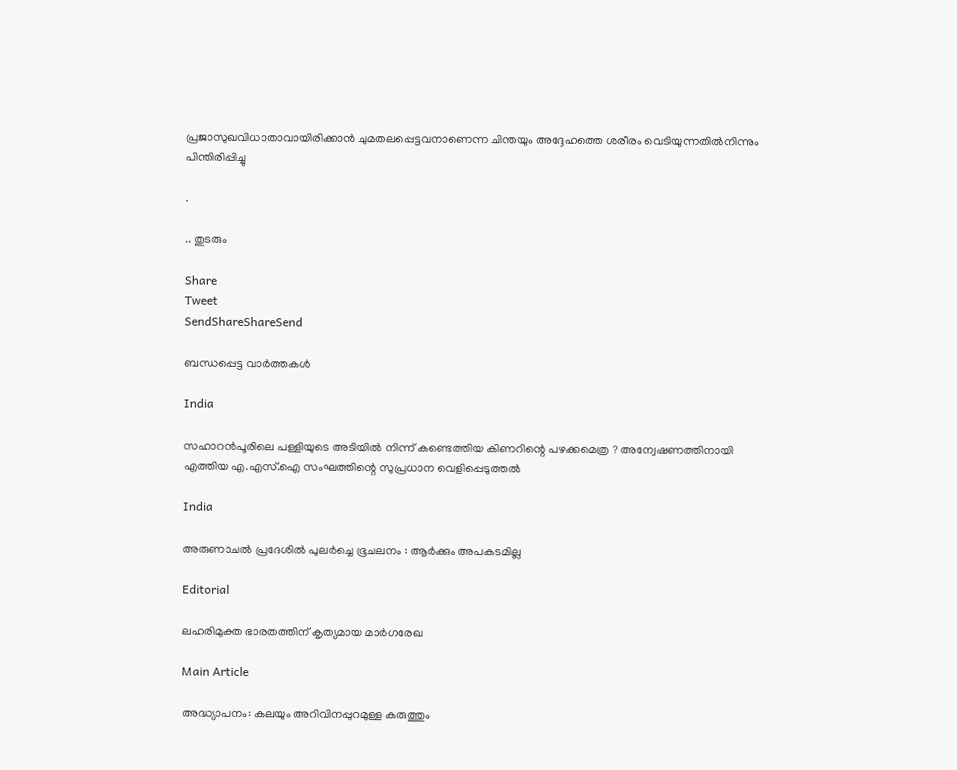പ്രജാസുഖവിധാതാവായിരിക്കാന്‍ ചുമതലപ്പെട്ടവനാണെന്ന ചിന്തയും അദ്ദേഹത്തെ ശരീരം വെടിയുന്നതില്‍നിന്നും പിന്തിരിപ്പിച്ചു

.

.. തുടരും

Share
Tweet
SendShareShareSend

ബന്ധപ്പെട്ട വാര്‍ത്തകള്‍

India

സഹാറൻപൂരിലെ പള്ളിയുടെ അടിയിൽ നിന്ന് കണ്ടെത്തിയ കിണറിന്റെ പഴക്കമെത്ര ? അന്വേഷണത്തിനായി എത്തിയ എ.എസ്.ഐ സംഘത്തിന്റെ സുപ്രധാന വെളിപ്പെടുത്തൽ

India

അരുണാചൽ പ്രദേശിൽ പുലർച്ചെ ഭൂചലനം : ആർക്കും അപകടമില്ല

Editorial

ലഹരിമുക്ത ഭാരതത്തിന് കൃത്യമായ മാര്‍ഗരേഖ

Main Article

അദ്ധ്യാപനം: കലയും അറിവിനപ്പുറമുള്ള കരുത്തും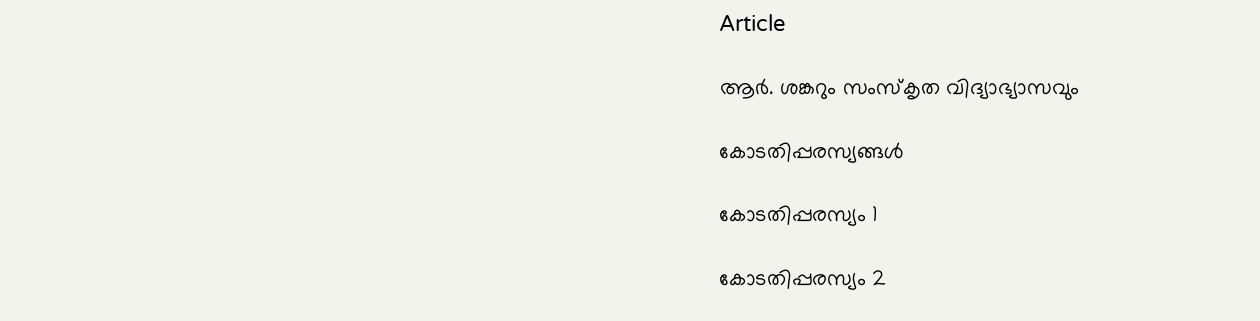Article

ആര്‍. ശങ്കറും സംസ്‌കൃത വിദ്യാഭ്യാസവും

കോടതിപ്പരസ്യങ്ങള്‍

കോടതിപ്പരസ്യം 1

കോടതിപ്പരസ്യം 2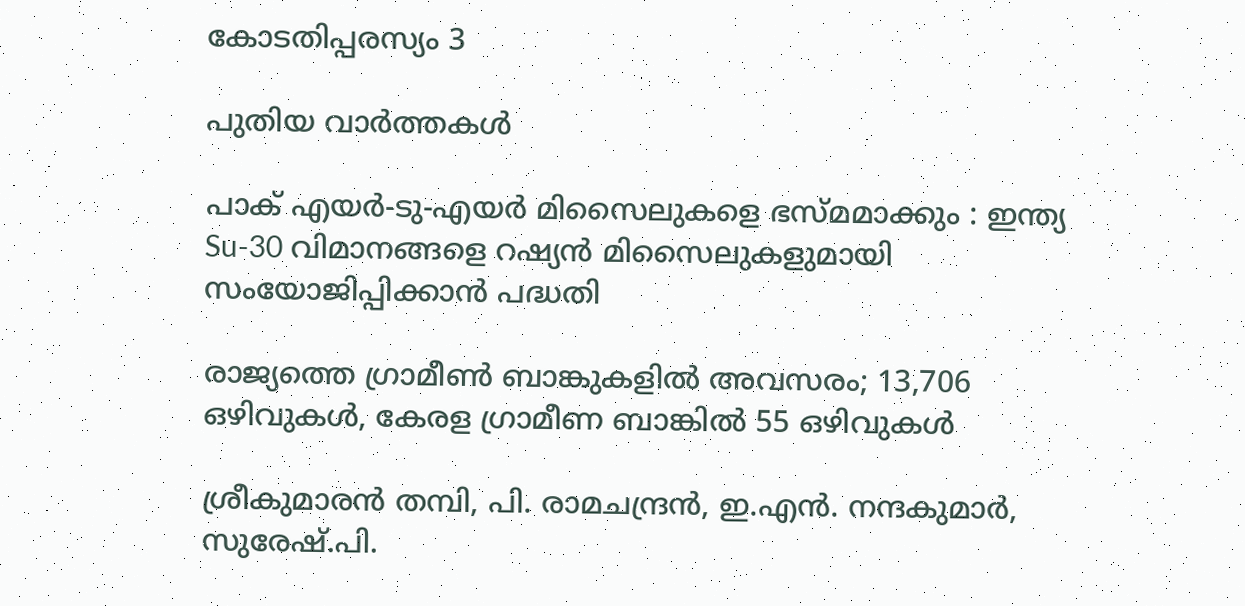കോടതിപ്പരസ്യം 3

പുതിയ വാര്‍ത്തകള്‍

പാക് എയർ-ടു-എയർ മിസൈലുകളെ ഭസ്മമാക്കും : ഇന്ത്യ Su-30 വിമാനങ്ങളെ റഷ്യൻ മിസൈലുകളുമായി സംയോജിപ്പിക്കാൻ പദ്ധതി

രാജ്യത്തെ ഗ്രാമീൺ ബാങ്കുകളിൽ അവസരം; 13,706 ഒഴിവുകള്‍, കേരള ഗ്രാമീണ ബാങ്കിൽ 55 ഒഴിവുകള്‍

ശ്രീകുമാരന്‍ തമ്പി, പി. രാമചന്ദ്രന്‍, ഇ.എന്‍. നന്ദകുമാര്‍, സുരേഷ്.പി.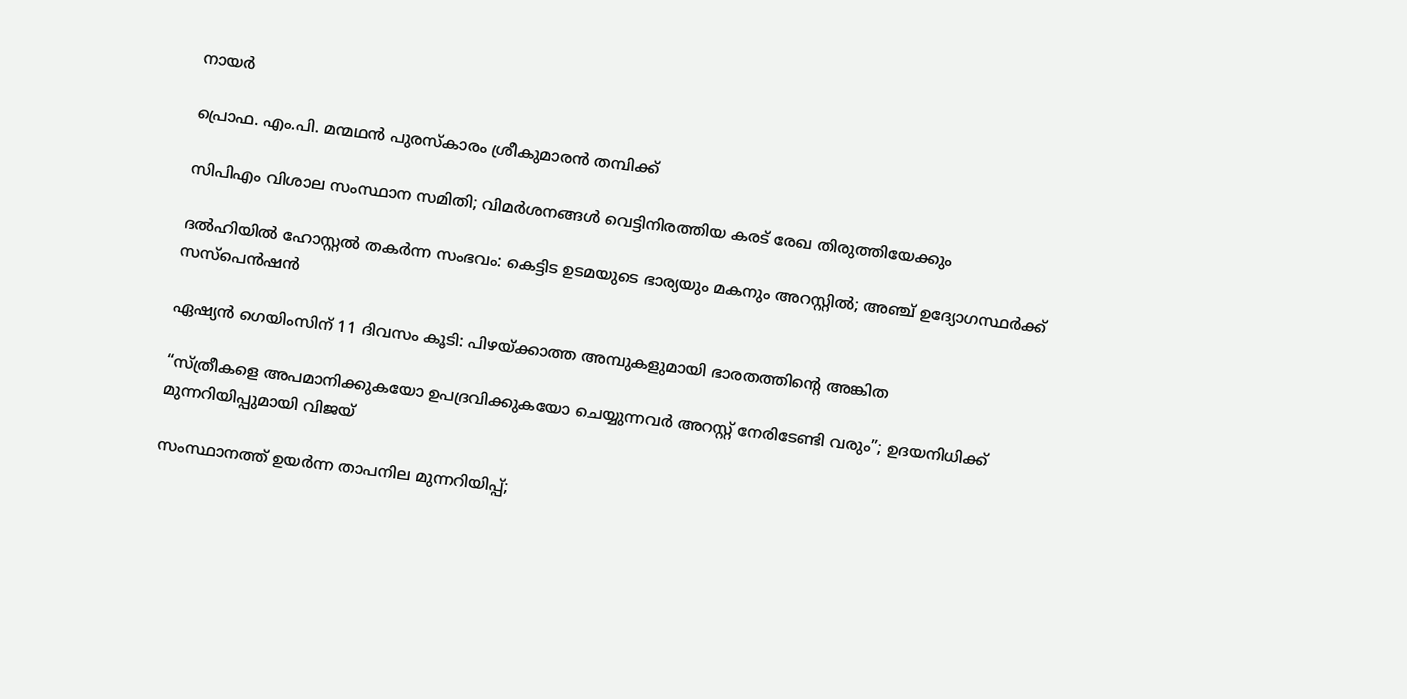നായര്‍

പ്രൊഫ. എം.പി. മന്മഥന്‍ പുരസ്‌കാരം ശ്രീകുമാരന്‍ തമ്പിക്ക്

സിപിഎം വിശാല സംസ്ഥാന സമിതി; വിമര്‍ശനങ്ങള്‍ വെട്ടിനിരത്തിയ കരട് രേഖ തിരുത്തിയേക്കും

ദല്‍ഹിയില്‍ ഹോസ്റ്റല്‍ തകര്‍ന്ന സംഭവം: കെട്ടിട ഉടമയുടെ ഭാര്യയും മകനും അറസ്റ്റില്‍; അഞ്ച് ഉദ്യോഗസ്ഥര്‍ക്ക് സസ്പെന്‍ഷന്‍

ഏഷ്യന്‍ ഗെയിംസിന് 11 ദിവസം കൂടി: പിഴയ്‌ക്കാത്ത അമ്പുകളുമായി ഭാരതത്തിന്റെ അങ്കിത

“സ്ത്രീകളെ അപമാനിക്കുകയോ ഉപദ്രവിക്കുകയോ ചെയ്യുന്നവർ അറസ്റ്റ് നേരിടേണ്ടി വരും”; ഉദയനിധിക്ക് മുന്നറിയിപ്പുമായി വിജയ്

സംസ്ഥാനത്ത് ഉയര്‍ന്ന താപനില മുന്നറിയിപ്പ്;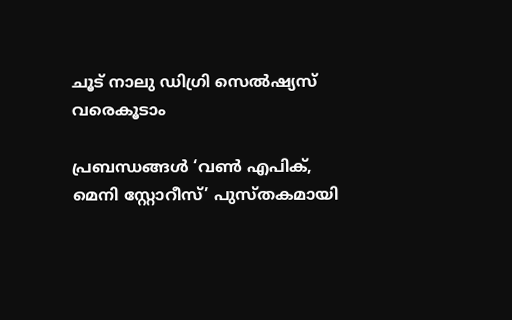ചൂട് നാലു ഡിഗ്രി സെല്‍ഷ്യസ് വരെകൂടാം

പ്രബന്ധങ്ങള്‍ ‘വണ്‍ എപിക്, മെനി സ്റ്റോറീസ്’ പുസ്തകമായി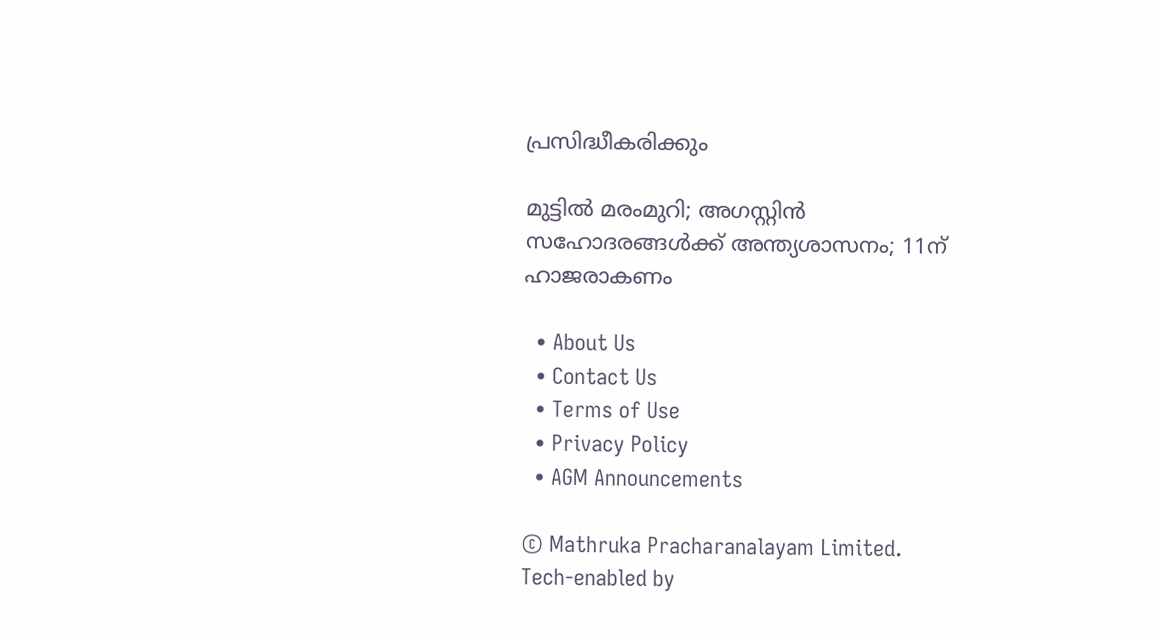പ്രസിദ്ധീകരിക്കും

മുട്ടില്‍ മരംമുറി; അഗസ്റ്റിന്‍ സഹോദരങ്ങള്‍ക്ക് അന്ത്യശാസനം; 11ന് ഹാജരാകണം

  • About Us
  • Contact Us
  • Terms of Use
  • Privacy Policy
  • AGM Announcements

© Mathruka Pracharanalayam Limited.
Tech-enabled by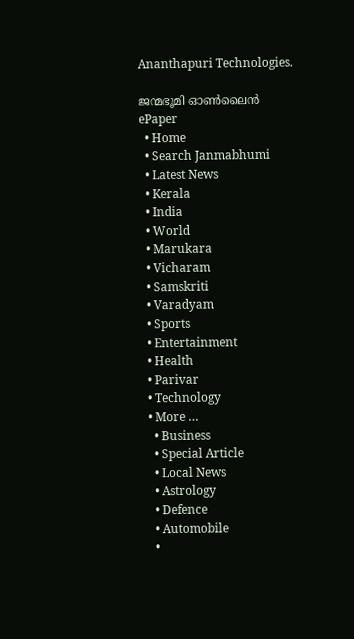Ananthapuri Technologies.

ജന്മഭൂമി ഓണ്‍ലൈന്‍
ePaper
  • Home
  • Search Janmabhumi
  • Latest News
  • Kerala
  • India
  • World
  • Marukara
  • Vicharam
  • Samskriti
  • Varadyam
  • Sports
  • Entertainment
  • Health
  • Parivar
  • Technology
  • More …
    • Business
    • Special Article
    • Local News
    • Astrology
    • Defence
    • Automobile
    •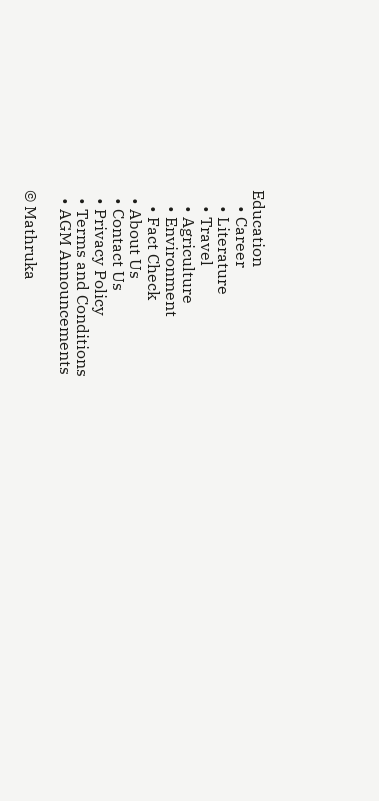Education
    • Career
    • Literature
    • Travel
    • Agriculture
    • Environment
    • Fact Check
  • About Us
  • Contact Us
  • Privacy Policy
  • Terms and Conditions
  • AGM Announcements

© Mathruka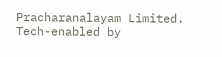Pracharanalayam Limited.
Tech-enabled by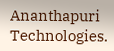Ananthapuri Technologies.